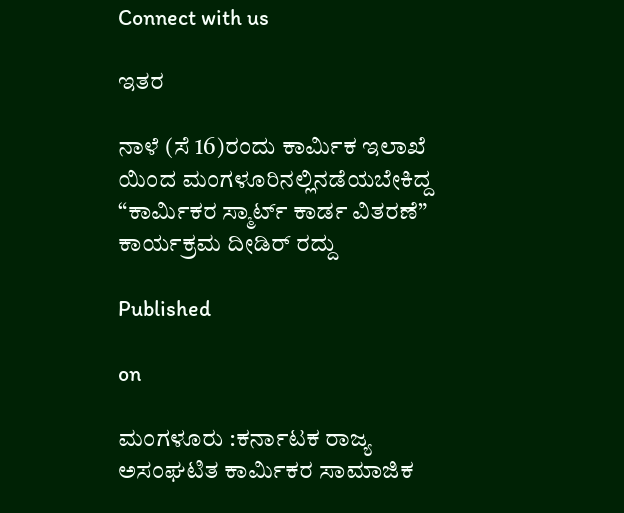Connect with us

ಇತರ

ನಾಳೆ (ಸೆ 16)ರಂದು ಕಾರ್ಮಿಕ ಇಲಾಖೆ ಯಿಂದ ಮಂಗಳೂರಿನಲ್ಲಿನಡೆಯಬೇಕಿದ್ದ “ಕಾರ್ಮಿಕರ ಸ್ಮಾರ್ಟ್ ಕಾರ್ಡ ವಿತರಣೆ” ಕಾರ್ಯಕ್ರಮ ದೀಡಿರ್ ರದ್ದು

Published

on

ಮಂಗಳೂರು :ಕರ್ನಾಟಕ ರಾಜ್ಯ ಅಸಂಘಟಿತ ಕಾರ್ಮಿಕರ ಸಾಮಾಜಿಕ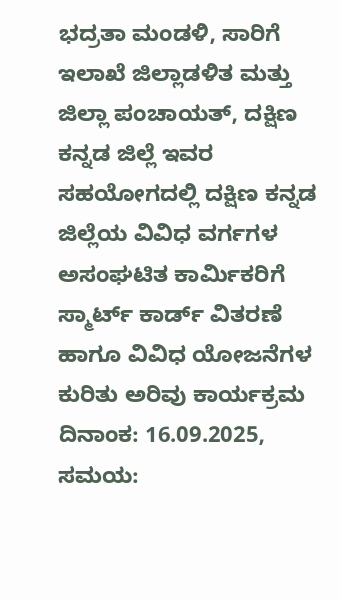ಭದ್ರತಾ ಮಂಡಳಿ, ಸಾರಿಗೆ ಇಲಾಖೆ ಜಿಲ್ಲಾಡಳಿತ ಮತ್ತು ಜಿಲ್ಲಾ ಪಂಚಾಯತ್, ದಕ್ಷಿಣ ಕನ್ನಡ ಜಿಲ್ಲೆ ಇವರ ಸಹಯೋಗದಲ್ಲಿ ದಕ್ಷಿಣ ಕನ್ನಡ ಜಿಲ್ಲೆಯ ವಿವಿಧ ವರ್ಗಗಳ ಅಸಂಘಟಿತ ಕಾರ್ಮಿಕರಿಗೆ ಸ್ಮಾರ್ಟ್ ಕಾರ್ಡ್ ವಿತರಣೆ ಹಾಗೂ ವಿವಿಧ ಯೋಜನೆಗಳ ಕುರಿತು ಅರಿವು ಕಾರ್ಯಕ್ರಮ ದಿನಾಂಕ: 16.09.2025, ಸಮಯ: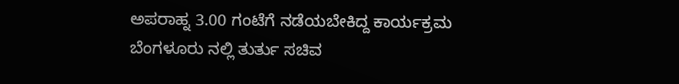ಅಪರಾಹ್ನ 3.00 ಗಂಟೆಗೆ ನಡೆಯಬೇಕಿದ್ದ ಕಾರ್ಯಕ್ರಮ ಬೆಂಗಳೂರು ನಲ್ಲಿ ತುರ್ತು ಸಚಿವ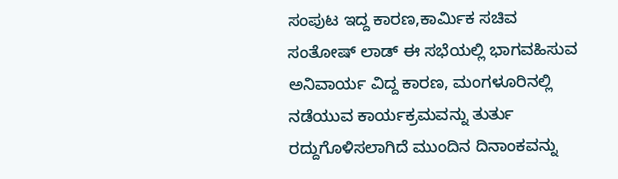ಸಂಪುಟ ಇದ್ದ ಕಾರಣ,ಕಾರ್ಮಿಕ ಸಚಿವ ಸಂತೋಷ್ ಲಾಡ್ ಈ ಸಭೆಯಲ್ಲಿ ಭಾಗವಹಿಸುವ ಅನಿವಾರ್ಯ ವಿದ್ದ ಕಾರಣ, ಮಂಗಳೂರಿನಲ್ಲಿ ನಡೆಯುವ ಕಾರ್ಯಕ್ರಮವನ್ನು ತುರ್ತು ರದ್ದುಗೊಳಿಸಲಾಗಿದೆ ಮುಂದಿನ ದಿನಾಂಕವನ್ನು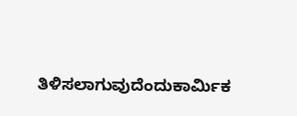ತಿಳಿಸಲಾಗುವುದೆಂದುಕಾರ್ಮಿಕ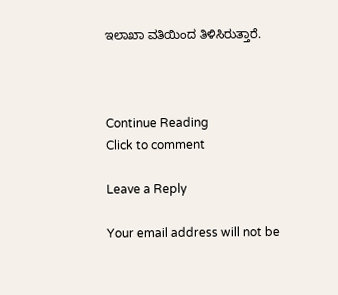ಇಲಾಖಾ ವತಿಯಿಂದ ತಿಳಿಸಿರುತ್ತಾರೆ.



Continue Reading
Click to comment

Leave a Reply

Your email address will not be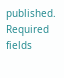published. Required fields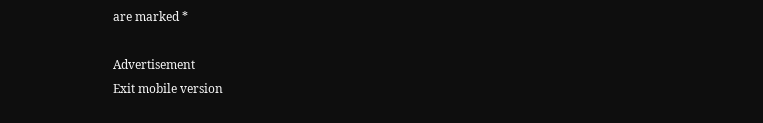are marked *

Advertisement
Exit mobile version